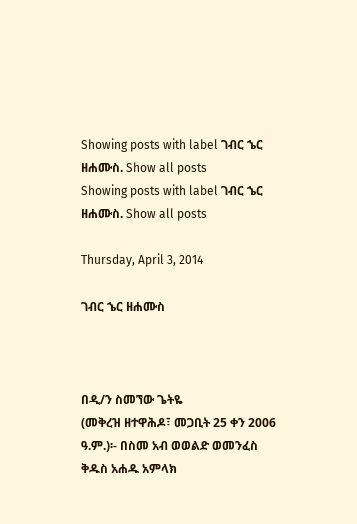Showing posts with label ገብር ኄር ዘሐሙስ. Show all posts
Showing posts with label ገብር ኄር ዘሐሙስ. Show all posts

Thursday, April 3, 2014

ገብር ኄር ዘሐሙስ



በዲ/ን ስመኘው ጌትዬ
(መቅረዝ ዘተዋሕዶ፣ መጋቢት 25 ቀን 2006 ዓ.ም.)፡- በስመ አብ ወወልድ ወመንፈስ ቅዱስ አሐዱ አምላክ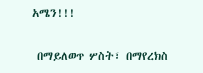አሜን!!!

 በማይለወጥ ሦስት፣ በማየረክስ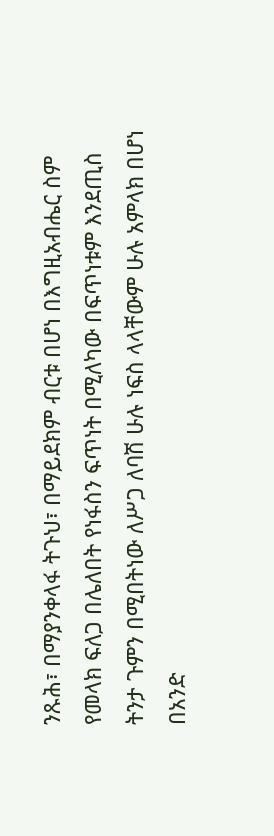ንጹሕ፣ በማያንቀላፋ ትጉህ፣ በማይደክም ብርቱ በሆነ በእግዚአብሔር ስም የመላክ ፍለጋ በሌለበት የነፋስን ፍጥነት በሚለካው በፍጥነቱም እንደጢስ ትንታ ጉምን በሚበትነው ለሥጋ ለባሽ ሁሉ ነፍስ ላላቸውም ሁሉ አምላክ በሆነ በአንድ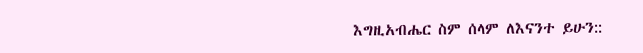እግዚአብሔር ስም ሰላም ለእናንተ ይሁን::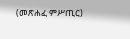(መጽሐፈ ምሥጢር)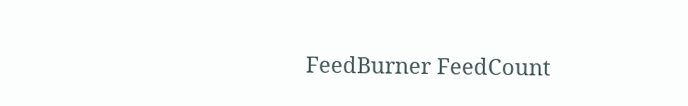FeedBurner FeedCount